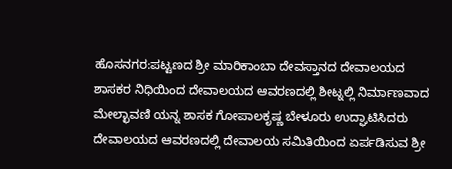ಹೊಸನಗರ:ಪಟ್ಟಣದ ಶ್ರೀ ಮಾರಿಕಾಂಬಾ ದೇವಸ್ತಾನದ ದೇವಾಲಯದ ಶಾಸಕರ ನಿಧಿಯಿಂದ ದೇವಾಲಯದ ಆವರಣದಲ್ಲಿ ಶೀಟ್ನಲ್ಲಿ ನಿರ್ಮಾಣವಾದ ಮೇಲ್ಛಾವಣಿ ಯನ್ನ ಶಾಸಕ ಗೋಪಾಲಕೃಷ್ಣ ಬೇಳೂರು ಉದ್ಘಾಟಿಸಿದರು ದೇವಾಲಯದ ಆವರಣದಲ್ಲಿ ದೇವಾಲಯ ಸಮಿತಿಯಿಂದ ಏರ್ಪಡಿಸುವ ಶ್ರೀ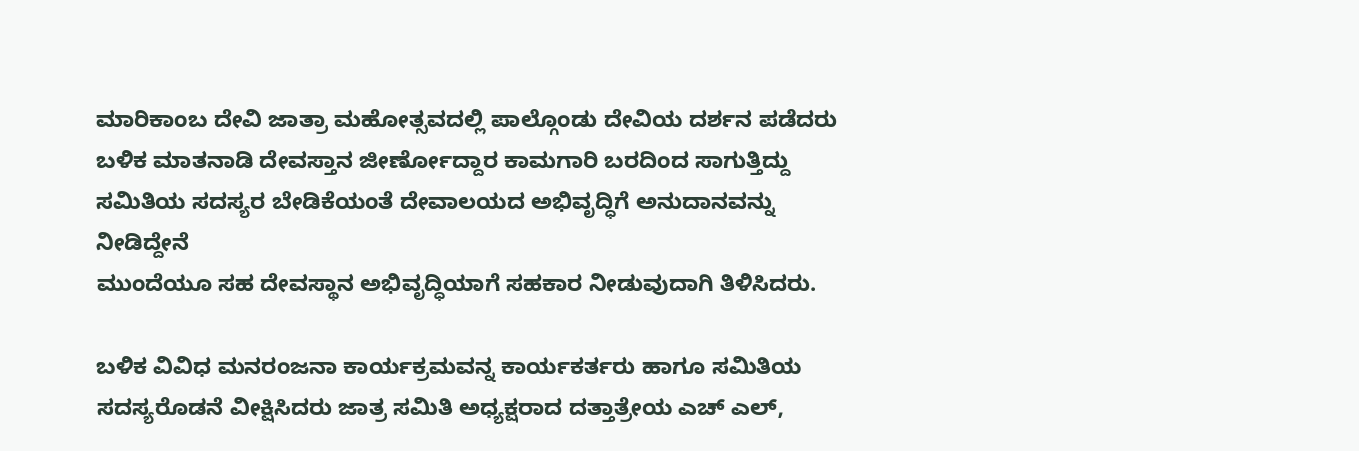ಮಾರಿಕಾಂಬ ದೇವಿ ಜಾತ್ರಾ ಮಹೋತ್ಸವದಲ್ಲಿ ಪಾಲ್ಗೊಂಡು ದೇವಿಯ ದರ್ಶನ ಪಡೆದರು ಬಳಿಕ ಮಾತನಾಡಿ ದೇವಸ್ತಾನ ಜೀರ್ಣೋದ್ದಾರ ಕಾಮಗಾರಿ ಬರದಿಂದ ಸಾಗುತ್ತಿದ್ದು ಸಮಿತಿಯ ಸದಸ್ಯರ ಬೇಡಿಕೆಯಂತೆ ದೇವಾಲಯದ ಅಭಿವೃದ್ಧಿಗೆ ಅನುದಾನವನ್ನು ನೀಡಿದ್ದೇನೆ
ಮುಂದೆಯೂ ಸಹ ದೇವಸ್ಥಾನ ಅಭಿವೃದ್ಧಿಯಾಗೆ ಸಹಕಾರ ನೀಡುವುದಾಗಿ ತಿಳಿಸಿದರು.

ಬಳಿಕ ವಿವಿಧ ಮನರಂಜನಾ ಕಾರ್ಯಕ್ರಮವನ್ನ ಕಾರ್ಯಕರ್ತರು ಹಾಗೂ ಸಮಿತಿಯ ಸದಸ್ಯರೊಡನೆ ವೀಕ್ಷಿಸಿದರು ಜಾತ್ರ ಸಮಿತಿ ಅಧ್ಯಕ್ಷರಾದ ದತ್ತಾತ್ರೇಯ ಎಚ್ ಎಲ್,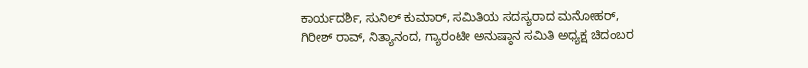ಕಾರ್ಯದರ್ಶಿ, ಸುನಿಲ್ ಕುಮಾರ್, ಸಮಿತಿಯ ಸದಸ್ಯರಾದ ಮನೋಹರ್, ಗಿರೀಶ್ ರಾವ್, ನಿತ್ಯಾನಂದ, ಗ್ಯಾರಂಟೀ ಅನುಷ್ಠಾನ ಸಮಿತಿ ಅಧ್ಯಕ್ಷ ಚಿದಂಬರ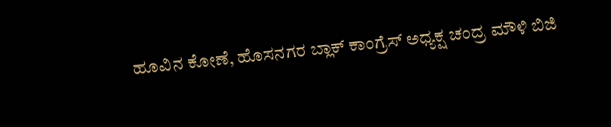ಹೂವಿನ ಕೋಣೆ, ಹೊಸನಗರ ಬ್ಲಾಕ್ ಕಾಂಗ್ರೆಸ್ ಅಧ್ಯಕ್ಷ ಚಂದ್ರ ಮೌಳಿ ಬಿಜಿ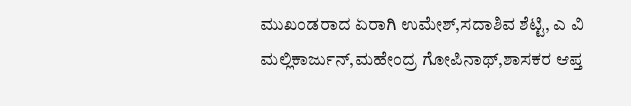ಮುಖಂಡರಾದ ಏರಾಗಿ ಉಮೇಶ್,ಸದಾಶಿವ ಶೆಟ್ಟಿ, ಎ ವಿ ಮಲ್ಲಿಕಾರ್ಜುನ್,ಮಹೇಂದ್ರ ಗೋಪಿನಾಥ್,ಶಾಸಕರ ಆಪ್ತ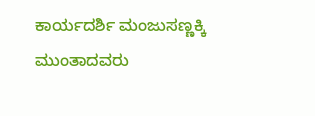ಕಾರ್ಯದರ್ಶಿ ಮಂಜುಸಣ್ಣಕ್ಕಿ ಮುಂತಾದವರು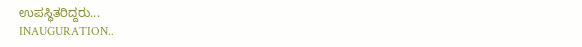ಉಪಸ್ಥಿತರಿದ್ದರು...
INAUGURATION..